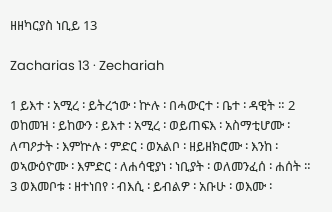ዘዘካርያስ ነቢይ 13

Zacharias 13 · Zechariah

1 ይእተ ፡ አሚረ ፡ ይትረኀው ፡ ኵሉ ፡ በሓውርተ ፡ ቤተ ፡ ዳዊት ። 2 ወከመዝ ፡ ይከውን ፡ ይእተ ፡ አሚረ ፡ ወይጠፍእ ፡ አስማቲሆሙ ፡ ለጣዖታት ፡ እምኵሉ ፡ ምድር ፡ ወአልቦ ፡ ዘይዘክሮሙ ፡ እንከ ፡ ወኣውዕዮሙ ፡ እምድር ፡ ለሐሳዊያነ ፡ ነቢያት ፡ ወለመንፈሰ ፡ ሐሰት ። 3 ወእመቦቱ ፡ ዘተነበየ ፡ ብእሲ ፡ ይብልዎ ፡ አቡሁ ፡ ወእሙ ፡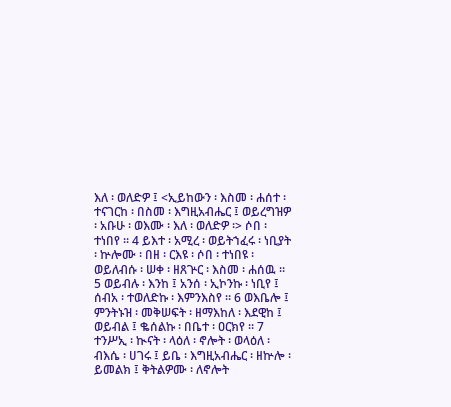እለ ፡ ወለድዎ ፤ <ኢይከውን ፡ እስመ ፡ ሐሰተ ፡ ተናገርከ ፡ በስመ ፡ እግዚአብሔር ፤ ወይረግዝዎ ፡ አቡሁ ፡ ወእሙ ፡ እለ ፡ ወለድዎ ፡> ሶበ ፡ ተነበየ ። 4 ይእተ ፡ አሚረ ፡ ወይትኀፈሩ ፡ ነቢያት ፡ ኵሎሙ ፡ በዘ ፡ ርእዩ ፡ ሶበ ፡ ተነበዩ ፡ ወይለብሱ ፡ ሠቀ ፡ ዘጸጕር ፡ እስመ ፡ ሐሰዉ ። 5 ወይብሉ ፡ እንከ ፤ አንሰ ፡ ኢኮንኩ ፡ ነቢየ ፤ ሰብአ ፡ ተወለድኩ ፡ እምንእስየ ። 6 ወእቤሎ ፤ ምንትኑዝ ፡ መቅሠፍት ፡ ዘማእከለ ፡ እደዊከ ፤ ወይብል ፤ ቈሰልኩ ፡ በቤተ ፡ ዐርክየ ። 7 ተንሥኢ ፡ ኲናት ፡ ላዕለ ፡ ኖሎት ፡ ወላዕለ ፡ ብእሴ ፡ ሀገሩ ፤ ይቤ ፡ እግዚአብሔር ፡ ዘኵሎ ፡ ይመልክ ፤ ቅትልዎሙ ፡ ለኖሎት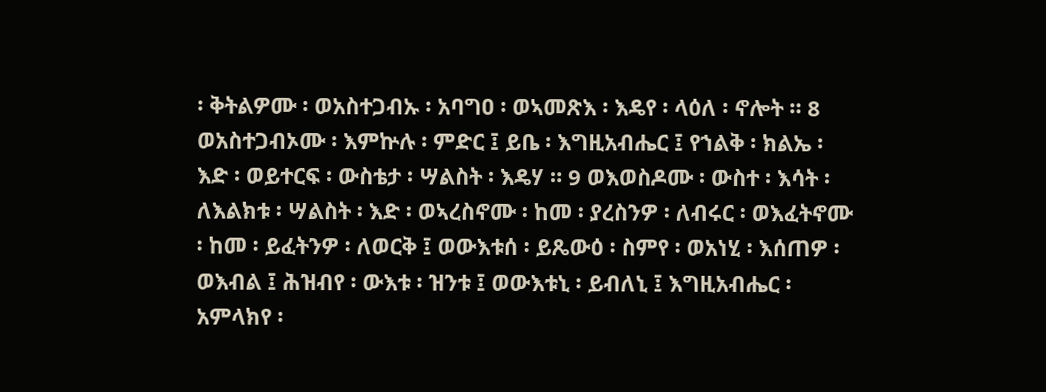፡ ቅትልዎሙ ፡ ወአስተጋብኡ ፡ አባግዐ ፡ ወኣመጽእ ፡ እዴየ ፡ ላዕለ ፡ ኖሎት ። 8 ወአስተጋብኦሙ ፡ እምኵሉ ፡ ምድር ፤ ይቤ ፡ እግዚአብሔር ፤ የኀልቅ ፡ ክልኤ ፡ እድ ፡ ወይተርፍ ፡ ውስቴታ ፡ ሣልስት ፡ እዴሃ ። 9 ወእወስዶሙ ፡ ውስተ ፡ እሳት ፡ ለእልክቱ ፡ ሣልስት ፡ እድ ፡ ወኣረስኖሙ ፡ ከመ ፡ ያረስንዎ ፡ ለብሩር ፡ ወእፈትኖሙ ፡ ከመ ፡ ይፈትንዎ ፡ ለወርቅ ፤ ወውእቱሰ ፡ ይጼውዕ ፡ ስምየ ፡ ወአነሂ ፡ እሰጠዎ ፡ ወእብል ፤ ሕዝብየ ፡ ውእቱ ፡ ዝንቱ ፤ ወውእቱኒ ፡ ይብለኒ ፤ እግዚአብሔር ፡ አምላክየ ፡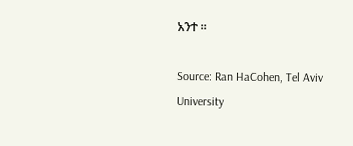አንተ ።

Source: Ran HaCohen, Tel Aviv University